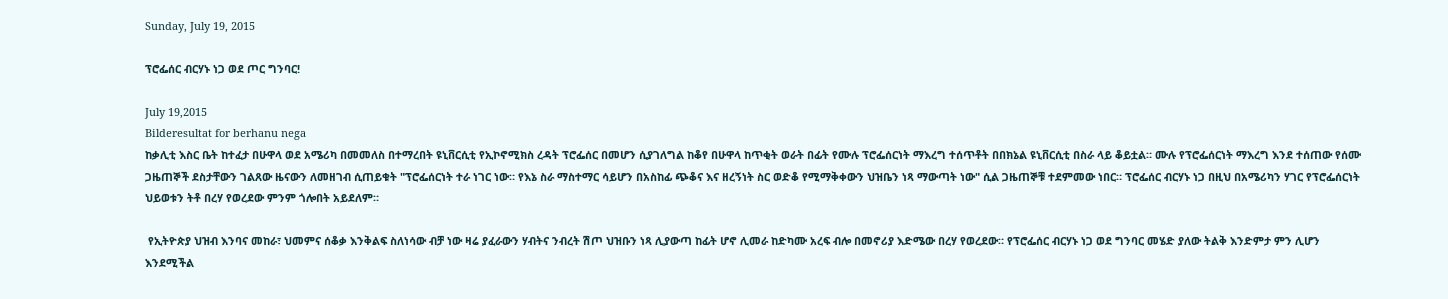Sunday, July 19, 2015

ፕሮፌሰር ብርሃኑ ነጋ ወደ ጦር ግንባር!

July 19,2015
Bilderesultat for berhanu nega
ከቃሊቲ እስር ቤት ከተፈታ በሁዋላ ወደ አሜሪካ በመመለስ በተማረበት ዩኒቨርሲቲ የኢኮኖሚክስ ረዳት ፕሮፌሰር በመሆን ሲያገለግል ከቆየ በሁዋላ ከጥቂት ወራት በፊት የሙሉ ፕሮፌሰርነት ማእረግ ተሰጥቶት በበክኔል ዩኒቨርሲቲ በስራ ላይ ቆይቷል። ሙሉ የፕሮፌሰርነት ማእረግ እንደ ተሰጠው የሰሙ ጋዜጠኞች ደስታቸውን ገልጸው ዜናውን ለመዘገብ ሲጠይቁት "ፕሮፌሰርነት ተራ ነገር ነው። የእኔ ስራ ማስተማር ሳይሆን በአስከፊ ጭቆና እና ዘረኝነት ስር ወድቆ የሚማቅቀውን ህዝቤን ነጻ ማውጣት ነው" ሲል ጋዜጠኞቹ ተደምመው ነበር። ፕሮፌሰር ብርሃኑ ነጋ በዚህ በአሜሪካን ሃገር የፕሮፌሰርነት ህይወቱን ትቶ በረሃ የወረደው ምንም ጎሎበት አይደለም።

 የኢትዮጵያ ህዝብ እንባና መከራ፣ ህመምና ሰቆቃ እንቅልፍ ስለነሳው ብቻ ነው ዛሬ ያፈራውን ሃብትና ንብረት ሽጦ ህዝቡን ነጻ ሊያውጣ ከፊት ሆኖ ሊመራ ከድካሙ አረፍ ብሎ በመኖሪያ እድሜው በረሃ የወረደው። የፕሮፌሰር ብርሃኑ ነጋ ወደ ግንባር መሄድ ያለው ትልቅ እንድምታ ምን ሊሆን እንደሚችል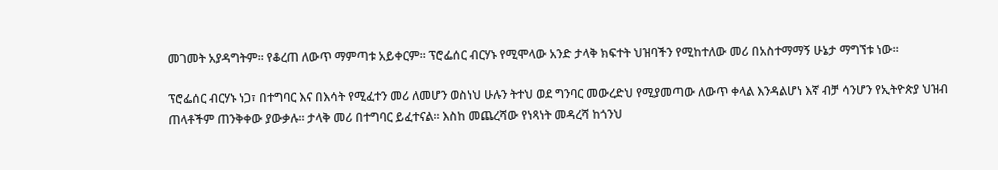መገመት አያዳግትም። የቆረጠ ለውጥ ማምጣቱ አይቀርም። ፕሮፌሰር ብርሃኑ የሚሞላው አንድ ታላቅ ክፍተት ህዝባችን የሚከተለው መሪ በአስተማማኝ ሁኔታ ማግኘቱ ነው።

ፕሮፌሰር ብርሃኑ ነጋ፣ በተግባር እና በእሳት የሚፈተን መሪ ለመሆን ወስነህ ሁሉን ትተህ ወደ ግንባር መውረድህ የሚያመጣው ለውጥ ቀላል እንዳልሆነ እኛ ብቻ ሳንሆን የኢትዮጵያ ህዝብ ጠላቶችም ጠንቅቀው ያውቃሉ። ታላቅ መሪ በተግባር ይፈተናል። እስከ መጨረሻው የነጻነት መዳረሻ ከጎንህ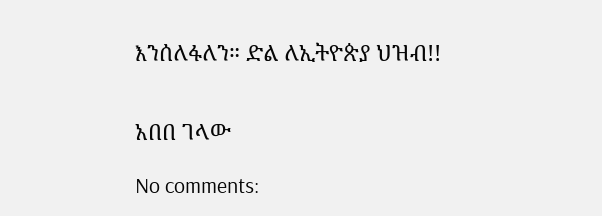እንሰለፋለን። ድል ለኢትዮጵያ ህዝብ!!


አበበ ገላው

No comments: